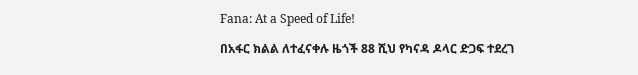Fana: At a Speed of Life!

በአፋር ክልል ለተፈናቀሉ ዜጎች 88 ሺህ የካናዳ ዶላር ድጋፍ ተደረገ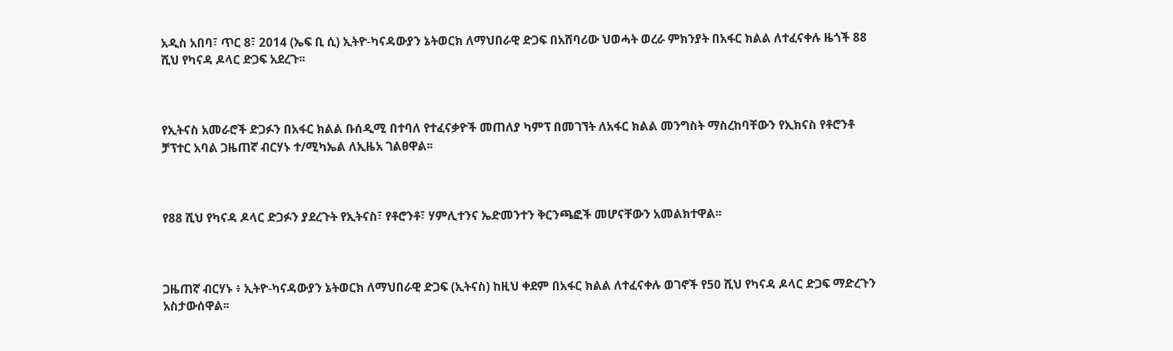አዲስ አበባ፣ ጥር 8፣ 2014 (ኤፍ ቢ ሲ) ኢትዮ-ካናዳውያን ኔትወርክ ለማህበራዊ ድጋፍ በአሸባሪው ህወሓት ወረራ ምክንያት በአፋር ክልል ለተፈናቀሉ ዜጎች 88 ሺህ የካናዳ ዶላር ድጋፍ አደረጉ፡፡



የኢትናስ አመራሮች ድጋፉን በአፋር ክልል ቡሰዲሚ በተባለ የተፈናቃዮች መጠለያ ካምፕ በመገኘት ለአፋር ክልል መንግስት ማስረከባቸውን የኢክናስ የቶሮንቶ ቻፕተር አባል ጋዜጠኛ ብርሃኑ ተ/ሚካኤል ለኢዜአ ገልፀዋል፡፡



የ88 ሺህ የካናዳ ዶላር ድጋፉን ያደረጉት የኢትናስ፣ የቶሮንቶ፣ ሃምሊተንና ኤድመንተን ቅርንጫፎች መሆናቸውን አመልክተዋል፡፡



ጋዜጠኛ ብርሃኑ ፥ ኢትዮ-ካናዳውያን ኔትወርክ ለማህበራዊ ድጋፍ (ኢትናስ) ከዚህ ቀደም በአፋር ክልል ለተፈናቀሉ ወገኖች የ50 ሺህ የካናዳ ዶላር ድጋፍ ማድረጉን  አስታውሰዋል፡፡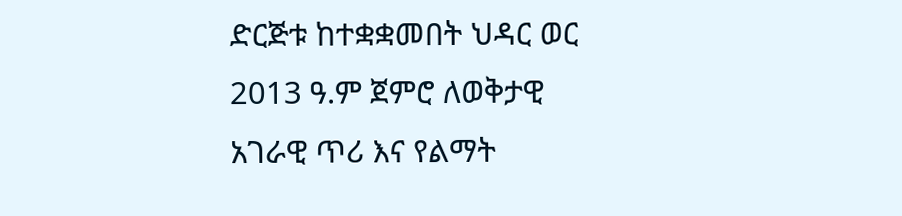ድርጅቱ ከተቋቋመበት ህዳር ወር 2013 ዓ.ም ጀምሮ ለወቅታዊ አገራዊ ጥሪ እና የልማት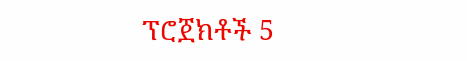ፕሮጀክቶች 5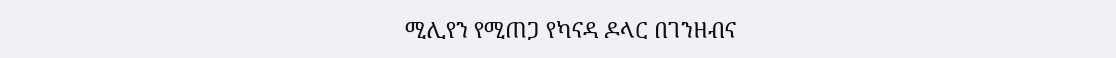ሚሊየን የሚጠጋ የካናዳ ዶላር በገንዘብና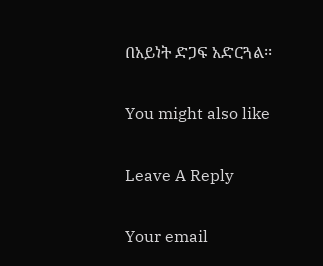በአይነት ድጋፍ አድርጓል፡፡

You might also like

Leave A Reply

Your email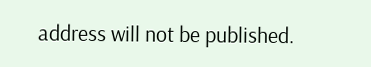address will not be published.